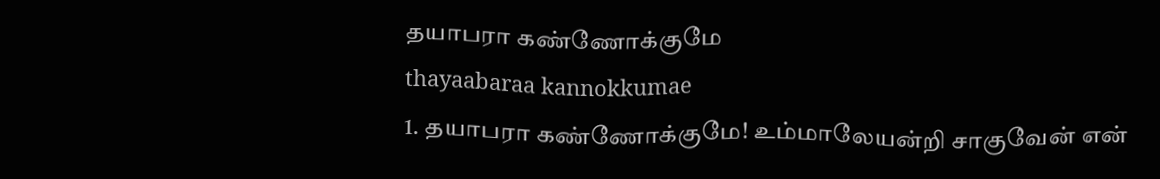தயாபரா கண்ணோக்குமே
thayaabaraa kannokkumae
1. தயாபரா கண்ணோக்குமே! உம்மாலேயன்றி சாகுவேன் என்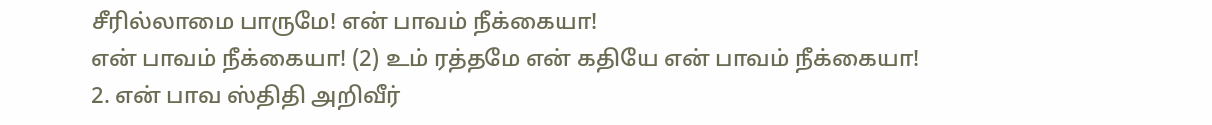சீரில்லாமை பாருமே! என் பாவம் நீக்கையா!
என் பாவம் நீக்கையா! (2) உம் ரத்தமே என் கதியே என் பாவம் நீக்கையா!
2. என் பாவ ஸ்திதி அறிவீர்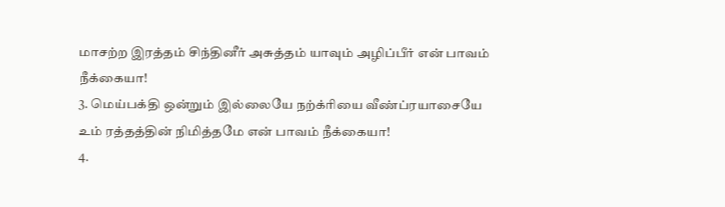மாசற்ற இரத்தம் சிந்தினீர் அசுத்தம் யாவும் அழிப்பீர் என் பாவம் நீக்கையா!
3. மெய்பக்தி ஒன்றும் இல்லையே நற்க்ரியை வீண்ப்ரயாசையே உம் ரத்தத்தின் நிமித்தமே என் பாவம் நீக்கையா!
4.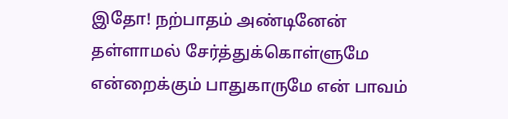இதோ! நற்பாதம் அண்டினேன் தள்ளாமல் சேர்த்துக்கொள்ளுமே என்றைக்கும் பாதுகாருமே என் பாவம்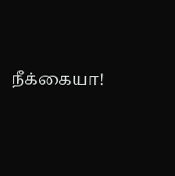நீக்கையா!